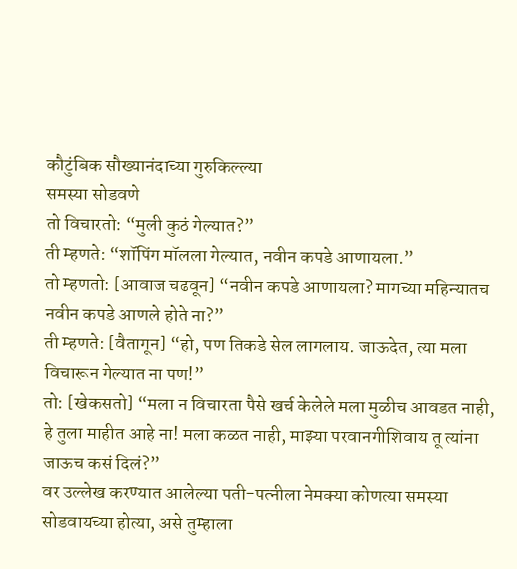कौटुंबिक सौख्यानंदाच्या गुरुकिल्ल्या
समस्या सोडवणे
तो विचारतो: “मुली कुठं गेल्यात?”
ती म्हणते: “शॉपिंग मॉलला गेल्यात, नवीन कपडे आणायला.”
तो म्हणतो: [आवाज चढवून] “नवीन कपडे आणायला? मागच्या महिन्यातच नवीन कपडे आणले होते ना?”
ती म्हणते: [वैतागून] “हो, पण तिकडे सेल लागलाय. जाऊदेत, त्या मला विचारून गेल्यात ना पण!”
तो: [खेकसतो] “मला न विचारता पैसे खर्च केलेले मला मुळीच आवडत नाही, हे तुला माहीत आहे ना! मला कळत नाही, माझ्या परवानगीशिवाय तू त्यांना जाऊच कसं दिलं?”
वर उल्लेख करण्यात आलेल्या पती-पत्नीला नेमक्या कोणत्या समस्या सोडवायच्या होत्या, असे तुम्हाला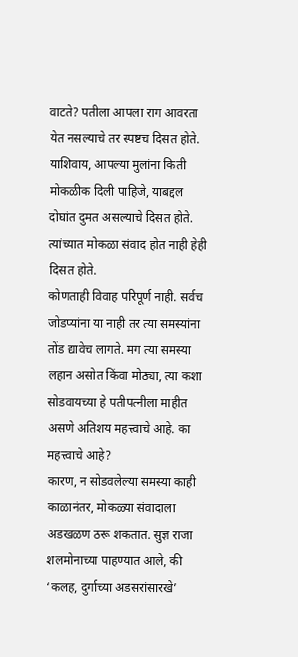वाटते? पतीला आपला राग आवरता येत नसल्याचे तर स्पष्टच दिसत होते. याशिवाय, आपल्या मुलांना किती मोकळीक दिली पाहिजे, याबद्दल दोघांत दुमत असल्याचे दिसत होते. त्यांच्यात मोकळा संवाद होत नाही हेही दिसत होते.
कोणताही विवाह परिपूर्ण नाही. सर्वच जोडप्यांना या नाही तर त्या समस्यांना तोंड द्यावेच लागते. मग त्या समस्या लहान असोत किंवा मोठ्या, त्या कशा सोडवायच्या हे पतीपत्नीला माहीत असणे अतिशय महत्त्वाचे आहे. का महत्त्वाचे आहे?
कारण, न सोडवलेल्या समस्या काही काळानंतर, मोकळ्या संवादाला अडखळण ठरू शकतात. सुज्ञ राजा शलमोनाच्या पाहण्यात आले, की ‘कलह, दुर्गाच्या अडसरांसारखे’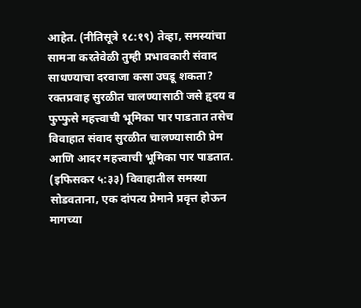आहेत. (नीतिसूत्रे १८:१९) तेव्हा, समस्यांचा सामना करतेवेळी तुम्ही प्रभावकारी संवाद साधण्याचा दरवाजा कसा उघडू शकता?
रक्तप्रवाह सुरळीत चालण्यासाठी जसे हृदय व फुप्फुसे महत्त्वाची भूमिका पार पाडतात तसेच विवाहात संवाद सुरळीत चालण्यासाठी प्रेम आणि आदर महत्त्वाची भूमिका पार पाडतात. (इफिसकर ५:३३) विवाहातील समस्या सोडवताना, एक दांपत्य प्रेमाने प्रवृत्त होऊन मागच्या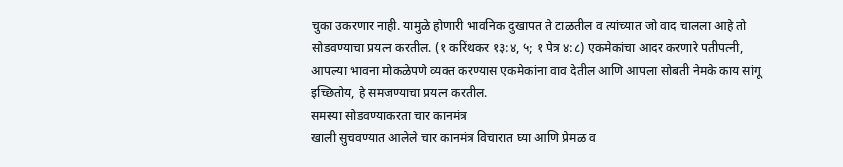चुका उकरणार नाही. यामुळे होणारी भावनिक दुखापत ते टाळतील व त्यांच्यात जो वाद चालला आहे तो सोडवण्याचा प्रयत्न करतील. (१ करिंथकर १३:४, ५; १ पेत्र ४:८) एकमेकांचा आदर करणारे पतीपत्नी, आपल्या भावना मोकळेपणे व्यक्त करण्यास एकमेकांना वाव देतील आणि आपला सोबती नेमके काय सांगू इच्छितोय, हे समजण्याचा प्रयत्न करतील.
समस्या सोडवण्याकरता चार कानमंत्र
खाली सुचवण्यात आलेले चार कानमंत्र विचारात घ्या आणि प्रेमळ व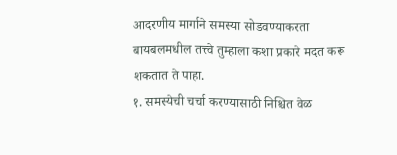आदरणीय मार्गाने समस्या सोडवण्याकरता बायबलमधील तत्त्वे तुम्हाला कशा प्रकारे मदत करू शकतात ते पाहा.
१. समस्येची चर्चा करण्यासाठी निश्चित वेळ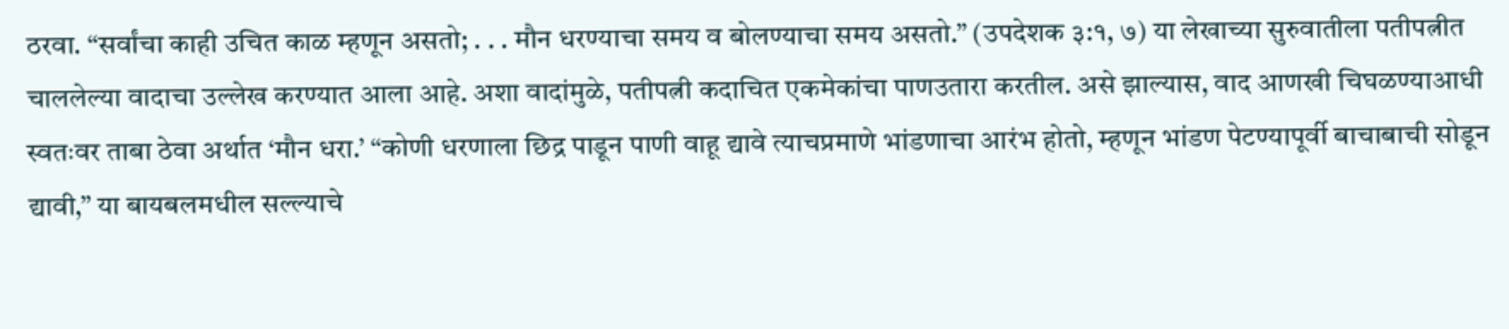ठरवा. “सर्वांचा काही उचित काळ म्हणून असतो; . . . मौन धरण्याचा समय व बोलण्याचा समय असतो.” (उपदेशक ३:१, ७) या लेखाच्या सुरुवातीला पतीपत्नीत चाललेल्या वादाचा उल्लेख करण्यात आला आहे. अशा वादांमुळे, पतीपत्नी कदाचित एकमेकांचा पाणउतारा करतील. असे झाल्यास, वाद आणखी चिघळण्याआधी स्वतःवर ताबा ठेवा अर्थात ‘मौन धरा.’ “कोणी धरणाला छिद्र पाडून पाणी वाहू द्यावे त्याचप्रमाणे भांडणाचा आरंभ होतो, म्हणून भांडण पेटण्यापूर्वी बाचाबाची सोडून द्यावी,” या बायबलमधील सल्ल्याचे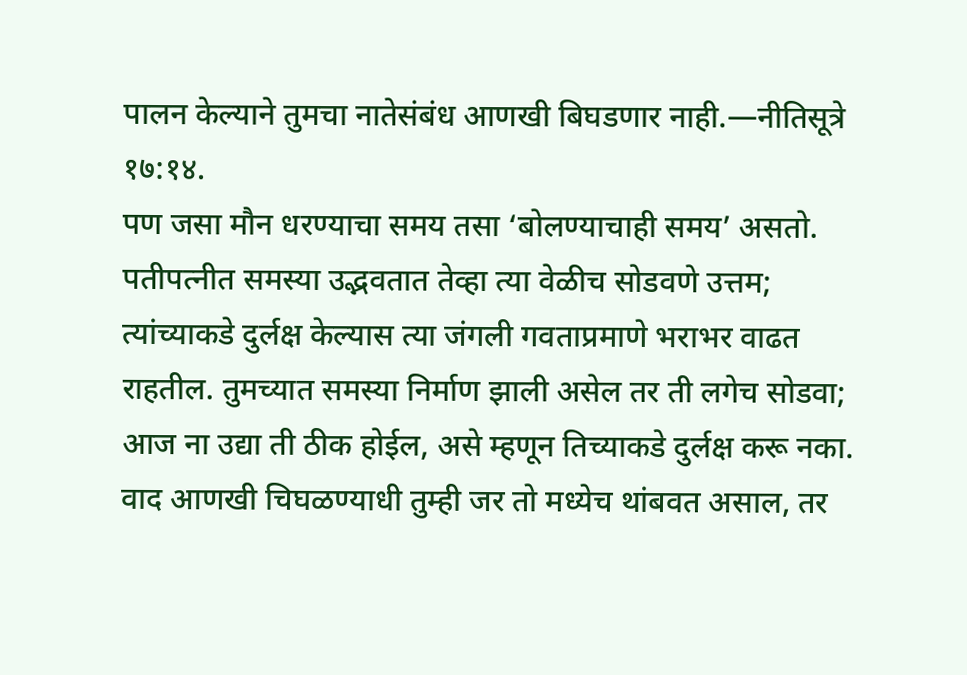पालन केल्याने तुमचा नातेसंबंध आणखी बिघडणार नाही.—नीतिसूत्रे १७:१४.
पण जसा मौन धरण्याचा समय तसा ‘बोलण्याचाही समय’ असतो. पतीपत्नीत समस्या उद्भवतात तेव्हा त्या वेळीच सोडवणे उत्तम; त्यांच्याकडे दुर्लक्ष केल्यास त्या जंगली गवताप्रमाणे भराभर वाढत राहतील. तुमच्यात समस्या निर्माण झाली असेल तर ती लगेच सोडवा; आज ना उद्या ती ठीक होईल, असे म्हणून तिच्याकडे दुर्लक्ष करू नका. वाद आणखी चिघळण्याधी तुम्ही जर तो मध्येच थांबवत असाल, तर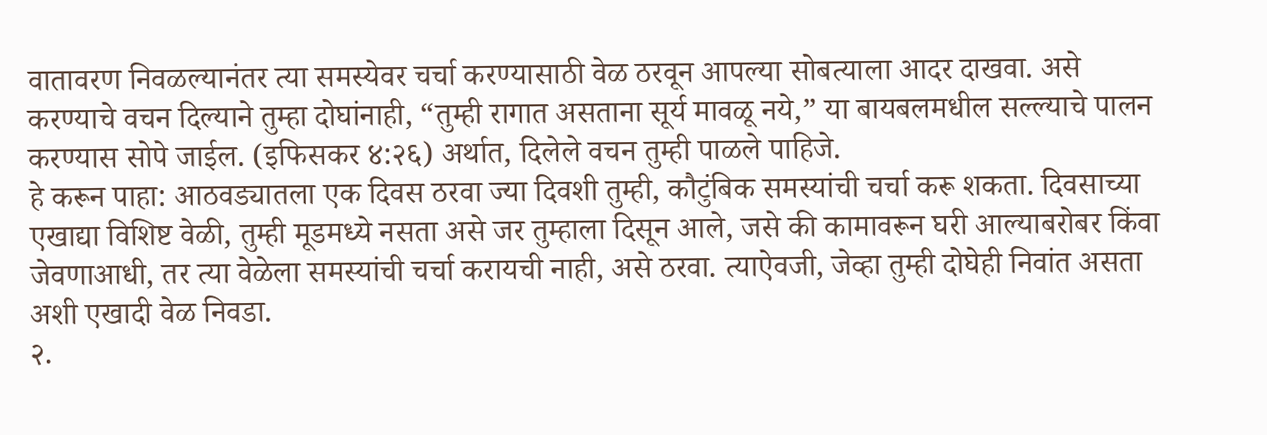वातावरण निवळल्यानंतर त्या समस्येवर चर्चा करण्यासाठी वेळ ठरवून आपल्या सोबत्याला आदर दाखवा. असे करण्याचे वचन दिल्याने तुम्हा दोघांनाही, “तुम्ही रागात असताना सूर्य मावळू नये,” या बायबलमधील सल्ल्याचे पालन करण्यास सोपे जाईल. (इफिसकर ४:२६) अर्थात, दिलेले वचन तुम्ही पाळले पाहिजे.
हे करून पाहा: आठवड्यातला एक दिवस ठरवा ज्या दिवशी तुम्ही, कौटुंबिक समस्यांची चर्चा करू शकता. दिवसाच्या एखाद्या विशिष्ट वेळी, तुम्ही मूडमध्ये नसता असे जर तुम्हाला दिसून आले, जसे की कामावरून घरी आल्याबरोबर किंवा जेवणाआधी, तर त्या वेळेला समस्यांची चर्चा करायची नाही, असे ठरवा. त्याऐवजी, जेव्हा तुम्ही दोघेही निवांत असता अशी एखादी वेळ निवडा.
२.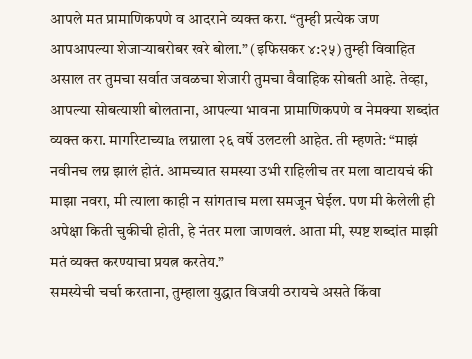आपले मत प्रामाणिकपणे व आदराने व्यक्त करा. “तुम्ही प्रत्येक जण आपआपल्या शेजाऱ्याबरोबर खरे बोला.” (इफिसकर ४:२५) तुम्ही विवाहित असाल तर तुमचा सर्वात जवळचा शेजारी तुमचा वैवाहिक सोबती आहे. तेव्हा, आपल्या सोबत्याशी बोलताना, आपल्या भावना प्रामाणिकपणे व नेमक्या शब्दांत व्यक्त करा. मार्गारेटाच्याa लग्नाला २६ वर्षे उलटली आहेत. ती म्हणते: “माझं नवीनच लग्न झालं होतं. आमच्यात समस्या उभी राहिलीच तर मला वाटायचं की माझा नवरा, मी त्याला काही न सांगताच मला समजून घेईल. पण मी केलेली ही अपेक्षा किती चुकीची होती, हे नंतर मला जाणवलं. आता मी, स्पष्ट शब्दांत माझी मतं व्यक्त करण्याचा प्रयत्न करतेय.”
समस्येची चर्चा करताना, तुम्हाला युद्धात विजयी ठरायचे असते किंवा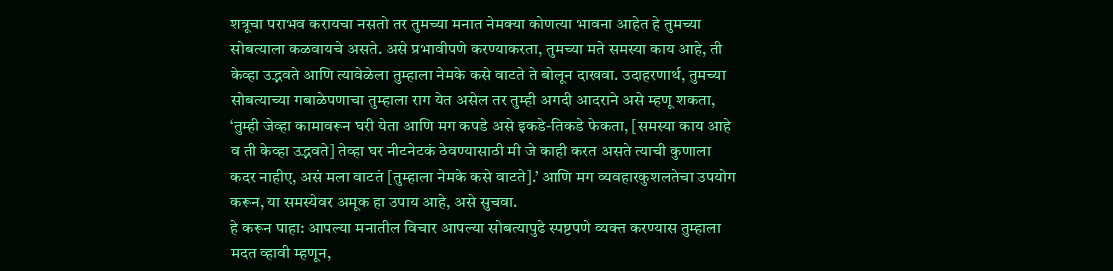शत्रूचा पराभव करायचा नसतो तर तुमच्या मनात नेमक्या कोणत्या भावना आहेत हे तुमच्या सोबत्याला कळवायचे असते. असे प्रभावीपणे करण्याकरता, तुमच्या मते समस्या काय आहे, ती केव्हा उद्भवते आणि त्यावेळेला तुम्हाला नेमके कसे वाटते ते बोलून दाखवा. उदाहरणार्थ, तुमच्या सोबत्याच्या गबाळेपणाचा तुम्हाला राग येत असेल तर तुम्ही अगदी आदराने असे म्हणू शकता, ‘तुम्ही जेव्हा कामावरून घरी येता आणि मग कपडे असे इकडे-तिकडे फेकता, [समस्या काय आहे व ती केव्हा उद्भवते] तेव्हा घर नीटनेटकं ठेवण्यासाठी मी जे काही करत असते त्याची कुणाला कदर नाहीए, असं मला वाटतं [तुम्हाला नेमके कसे वाटते].’ आणि मग व्यवहारकुशलतेचा उपयोग करून, या समस्येवर अमूक हा उपाय आहे, असे सुचवा.
हे करून पाहा: आपल्या मनातील विचार आपल्या सोबत्यापुढे स्पष्टपणे व्यक्त करण्यास तुम्हाला मदत व्हावी म्हणून,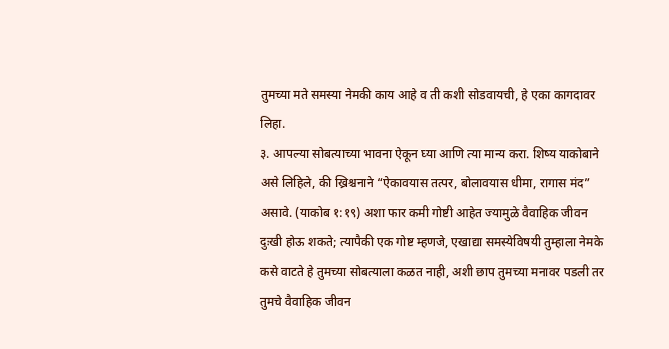तुमच्या मते समस्या नेमकी काय आहे व ती कशी सोडवायची, हे एका कागदावर लिहा.
३. आपल्या सोबत्याच्या भावना ऐकून घ्या आणि त्या मान्य करा. शिष्य याकोबाने असे लिहिले, की ख्रिश्चनाने “ऐकावयास तत्पर, बोलावयास धीमा, रागास मंद” असावे. (याकोब १:१९) अशा फार कमी गोष्टी आहेत ज्यामुळे वैवाहिक जीवन दुःखी होऊ शकते; त्यापैकी एक गोष्ट म्हणजे, एखाद्या समस्येविषयी तुम्हाला नेमके कसे वाटते हे तुमच्या सोबत्याला कळत नाही, अशी छाप तुमच्या मनावर पडली तर तुमचे वैवाहिक जीवन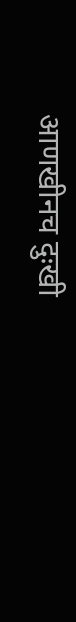आणखीनच दुःखी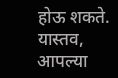होऊ शकते. यास्तव, आपल्या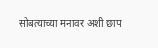सोबत्याच्या मनावर अशी छाप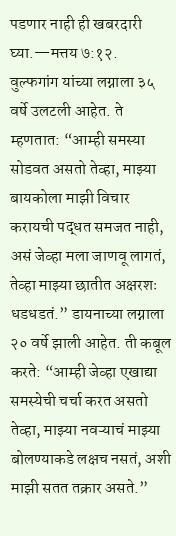पडणार नाही ही खबरदारी घ्या.—मत्तय ७:१२.
वुल्फगांग यांच्या लग्नाला ३५ वर्षे उलटली आहेत. ते म्हणतात: “आम्ही समस्या सोडवत असतो तेव्हा, माझ्या बायकोला माझी विचार करायची पद्धत समजत नाही, असं जेव्हा मला जाणवू लागतं, तेव्हा माझ्या छातीत अक्षरशः धडधडतं.” डायनाच्या लग्नाला २० वर्षे झाली आहेत. ती कबूल करते: “आम्ही जेव्हा एखाद्या समस्येची चर्चा करत असतो तेव्हा, माझ्या नवऱ्याचं माझ्या बोलण्याकडे लक्षच नसतं, अशी माझी सतत तक्रार असते.”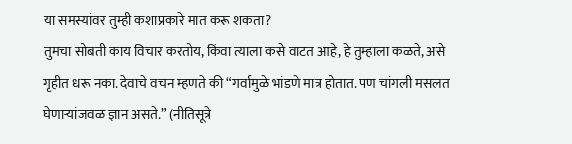या समस्यांवर तुम्ही कशाप्रकारे मात करू शकता?
तुमचा सोबती काय विचार करतोय, किंवा त्याला कसे वाटत आहे, हे तुम्हाला कळते, असे गृहीत धरू नका. देवाचे वचन म्हणते की “गर्वामुळे भांडणे मात्र होतात. पण चांगली मसलत घेणाऱ्यांजवळ ज्ञान असते.” (नीतिसूत्रे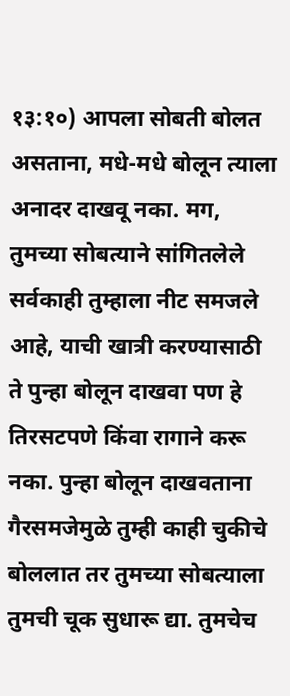१३:१०) आपला सोबती बोलत असताना, मधे-मधे बोलून त्याला अनादर दाखवू नका. मग, तुमच्या सोबत्याने सांगितलेले सर्वकाही तुम्हाला नीट समजले आहे, याची खात्री करण्यासाठी ते पुन्हा बोलून दाखवा पण हे तिरसटपणे किंवा रागाने करू नका. पुन्हा बोलून दाखवताना गैरसमजेमुळे तुम्ही काही चुकीचे बोललात तर तुमच्या सोबत्याला तुमची चूक सुधारू द्या. तुमचेच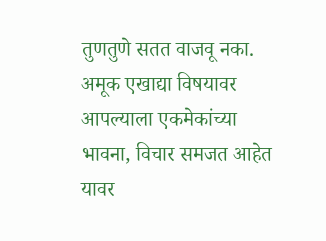तुणतुणे सतत वाजवू नका. अमूक एखाद्या विषयावर आपल्याला एकमेकांच्या भावना, विचार समजत आहेत यावर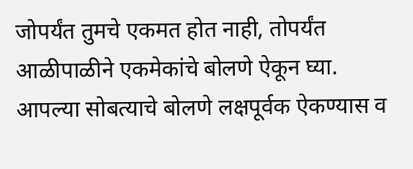जोपर्यंत तुमचे एकमत होत नाही, तोपर्यंत आळीपाळीने एकमेकांचे बोलणे ऐकून घ्या.
आपल्या सोबत्याचे बोलणे लक्षपूर्वक ऐकण्यास व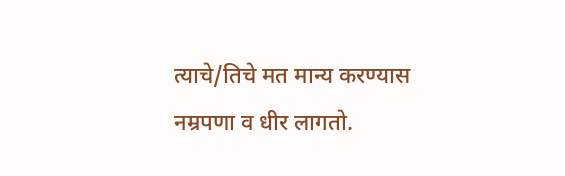त्याचे/तिचे मत मान्य करण्यास नम्रपणा व धीर लागतो.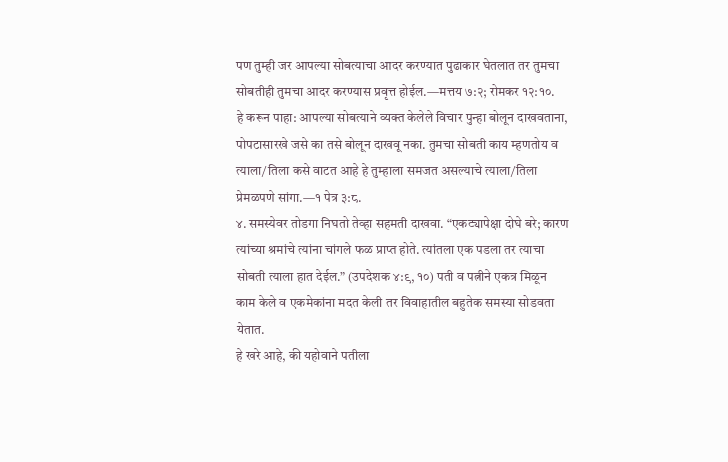पण तुम्ही जर आपल्या सोबत्याचा आदर करण्यात पुढाकार घेतलात तर तुमचा सोबतीही तुमचा आदर करण्यास प्रवृत्त होईल.—मत्तय ७:२; रोमकर १२:१०.
हे करून पाहा: आपल्या सोबत्याने व्यक्त केलेले विचार पुन्हा बोलून दाखवताना, पोपटासारखे जसे का तसे बोलून दाखवू नका. तुमचा सोबती काय म्हणतोय व त्याला/तिला कसे वाटत आहे हे तुम्हाला समजत असल्याचे त्याला/तिला प्रेमळपणे सांगा.—१ पेत्र ३:८.
४. समस्येवर तोडगा निघतो तेव्हा सहमती दाखवा. “एकट्यापेक्षा दोघे बरे; कारण त्यांच्या श्रमांचे त्यांना चांगले फळ प्राप्त होते. त्यांतला एक पडला तर त्याचा सोबती त्याला हात देईल.” (उपदेशक ४:९, १०) पती व पत्नीने एकत्र मिळून काम केले व एकमेकांना मदत केली तर विवाहातील बहुतेक समस्या सोडवता येतात.
हे खरे आहे, की यहोवाने पतीला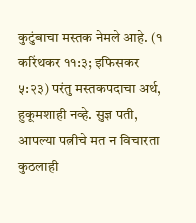कुटुंबाचा मस्तक नेमले आहे. (१ करिंथकर ११:३; इफिसकर ५:२३) परंतु मस्तकपदाचा अर्थ, हुकूमशाही नव्हे. सुज्ञ पती, आपल्या पत्नीचे मत न विचारता कुठलाही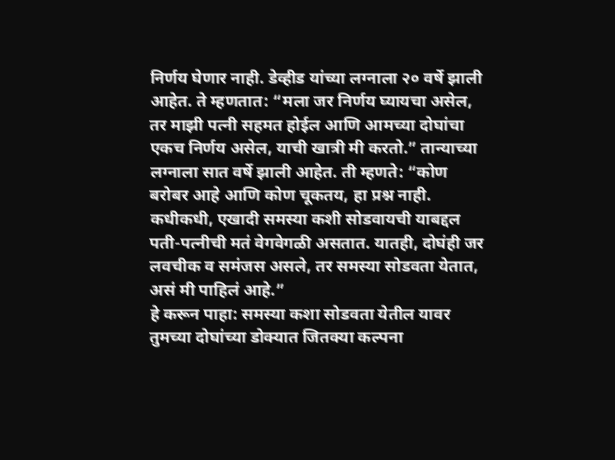निर्णय घेणार नाही. डेव्हीड यांच्या लग्नाला २० वर्षे झाली आहेत. ते म्हणतात: “मला जर निर्णय घ्यायचा असेल, तर माझी पत्नी सहमत होईल आणि आमच्या दोघांचा एकच निर्णय असेल, याची खात्री मी करतो.” तान्याच्या लग्नाला सात वर्षे झाली आहेत. ती म्हणते: “कोण बरोबर आहे आणि कोण चूकतय, हा प्रश्न नाही. कधीकधी, एखादी समस्या कशी सोडवायची याबद्दल पती-पत्नीची मतं वेगवेगळी असतात. यातही, दोघंही जर लवचीक व समंजस असले, तर समस्या सोडवता येतात, असं मी पाहिलं आहे.”
हे करून पाहा: समस्या कशा सोडवता येतील यावर तुमच्या दोघांच्या डोक्यात जितक्या कल्पना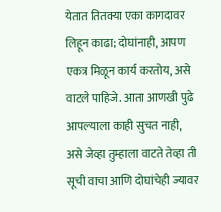येतात तितक्या एका कागदावर लिहून काढा; दोघांनाही, आपण एकत्र मिळून कार्य करतोय, असे वाटले पाहिजे. आता आणखी पुढे आपल्याला काही सुचत नाही, असे जेव्हा तुम्हाला वाटते तेव्हा ती सूची वाचा आणि दोघांचेही ज्यावर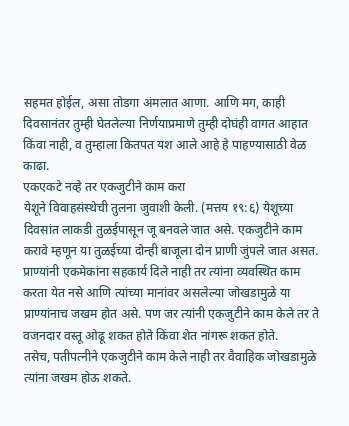सहमत होईल, असा तोडगा अंमलात आणा. आणि मग, काही दिवसानंतर तुम्ही घेतलेल्या निर्णयाप्रमाणे तुम्ही दोघंही वागत आहात किंवा नाही, व तुम्हाला कितपत यश आले आहे हे पाहण्यासाठी वेळ काढा.
एकएकटे नव्हे तर एकजुटीने काम करा
येशूने विवाहसंस्थेची तुलना जुवाशी केली. (मत्तय १९:६) येशूच्या दिवसांत लाकडी तुळईपासून जू बनवले जात असे. एकजुटीने काम करावे म्हणून या तुळईच्या दोन्ही बाजूला दोन प्राणी जुंपले जात असत. प्राण्यांनी एकमेकांना सहकार्य दिले नाही तर त्यांना व्यवस्थित काम करता येत नसे आणि त्यांच्या मानांवर असलेल्या जोखडामुळे या प्राण्यांनाच जखम होत असे. पण जर त्यांनी एकजुटीने काम केले तर ते वजनदार वस्तू ओढू शकत होते किंवा शेत नांगरू शकत होते.
तसेच, पतीपत्नीने एकजुटीने काम केले नाही तर वैवाहिक जोखडामुळे त्यांना जखम होऊ शकते.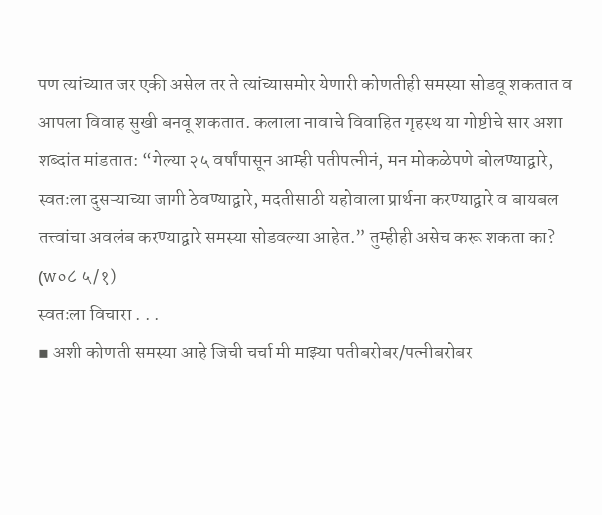पण त्यांच्यात जर एकी असेल तर ते त्यांच्यासमोर येणारी कोणतीही समस्या सोडवू शकतात व आपला विवाह सुखी बनवू शकतात. कलाला नावाचे विवाहित गृहस्थ या गोष्टीचे सार अशा शब्दांत मांडतात: “गेल्या २५ वर्षांपासून आम्ही पतीपत्नीनं, मन मोकळेपणे बोलण्याद्वारे, स्वतःला दुसऱ्याच्या जागी ठेवण्याद्वारे, मदतीसाठी यहोवाला प्रार्थना करण्याद्वारे व बायबल तत्त्वांचा अवलंब करण्याद्वारे समस्या सोडवल्या आहेत.” तुम्हीही असेच करू शकता का? (w०८ ५/१)
स्वतःला विचारा . . .
▪ अशी कोणती समस्या आहे जिची चर्चा मी माझ्या पतीबरोबर/पत्नीबरोबर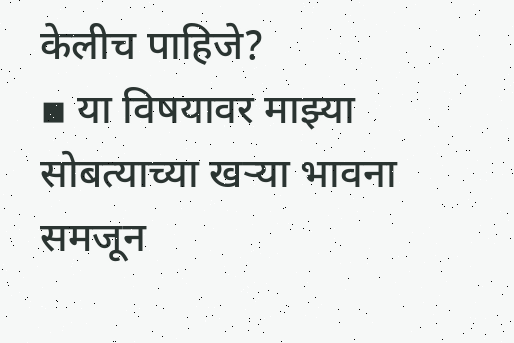केलीच पाहिजे?
▪ या विषयावर माझ्या सोबत्याच्या खऱ्या भावना समजून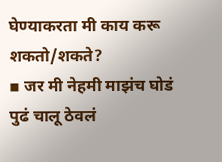घेण्याकरता मी काय करू शकतो/शकते?
▪ जर मी नेहमी माझंच घोडं पुढं चालू ठेवलं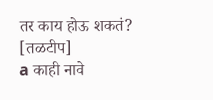तर काय होऊ शकतं?
[तळटीप]
a काही नावे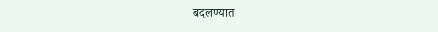बदलण्यात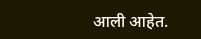आली आहेत.